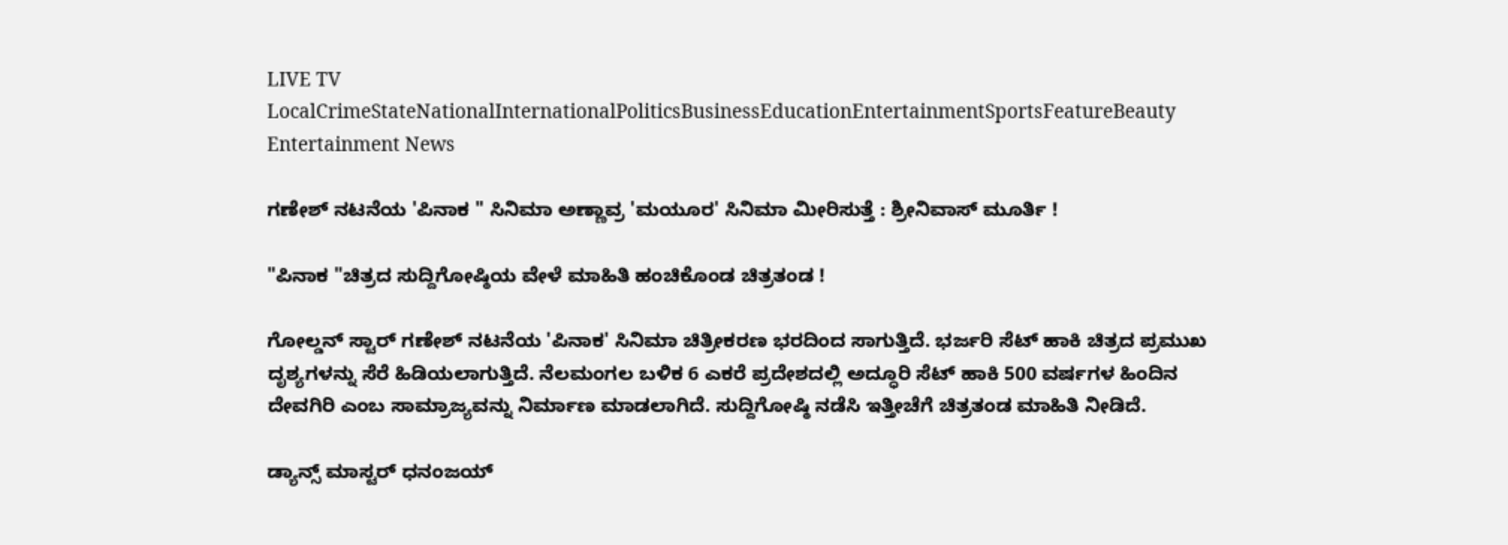LIVE TV LocalCrimeStateNationalInternationalPoliticsBusinessEducationEntertainmentSportsFeatureBeauty
Entertainment News

ಗಣೇಶ್ ನಟನೆಯ 'ಪಿನಾಕ " ಸಿನಿಮಾ ಅಣ್ಣಾವ್ರ 'ಮಯೂರ' ಸಿನಿಮಾ ಮೀರಿಸುತ್ತೆ : ಶ್ರೀನಿವಾಸ್ ಮೂರ್ತಿ !

"ಪಿನಾಕ "ಚಿತ್ರದ ಸುದ್ದಿಗೋಷ್ಠಿಯ ವೇಳೆ ಮಾಹಿತಿ ಹಂಚಿಕೊಂಡ ಚಿತ್ರತಂಡ !

ಗೋಲ್ಡನ್ ಸ್ಟಾರ್ ಗಣೇಶ್ ನಟನೆಯ 'ಪಿನಾಕ' ಸಿನಿಮಾ ಚಿತ್ರೀಕರಣ ಭರದಿಂದ ಸಾಗುತ್ತಿದೆ. ಭರ್ಜರಿ ಸೆಟ್ ಹಾಕಿ ಚಿತ್ರದ ಪ್ರಮುಖ ದೃಶ್ಯಗಳನ್ನು ಸೆರೆ ಹಿಡಿಯಲಾಗುತ್ತಿದೆ. ನೆಲಮಂಗಲ ಬಳಿಕ 6 ಎಕರೆ ಪ್ರದೇಶದಲ್ಲಿ ಅದ್ಧೂರಿ ಸೆಟ್ ಹಾಕಿ 500 ವರ್ಷಗಳ ಹಿಂದಿನ ದೇವಗಿರಿ ಎಂಬ ಸಾಮ್ರಾಜ್ಯವನ್ನು ನಿರ್ಮಾಣ ಮಾಡಲಾಗಿದೆ. ಸುದ್ದಿಗೋಷ್ಠಿ ನಡೆಸಿ ಇತ್ತೀಚೆಗೆ ಚಿತ್ರತಂಡ ಮಾಹಿತಿ ನೀಡಿದೆ.

ಡ್ಯಾನ್ಸ್ ಮಾಸ್ಟರ್ ಧನಂಜಯ್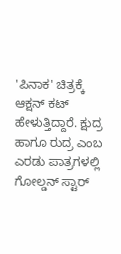'ಪಿನಾಕ' ಚಿತ್ರಕ್ಕೆ ಆಕ್ಷನ್ ಕಟ್ ಹೇಳುತ್ತಿದ್ದಾರೆ. ಕ್ಷುದ್ರ ಹಾಗೂ ರುದ್ರ ಎಂಬ ಎರಡು ಪಾತ್ರಗಳಲ್ಲಿ ಗೋಲ್ಡನ್ ಸ್ಟಾರ್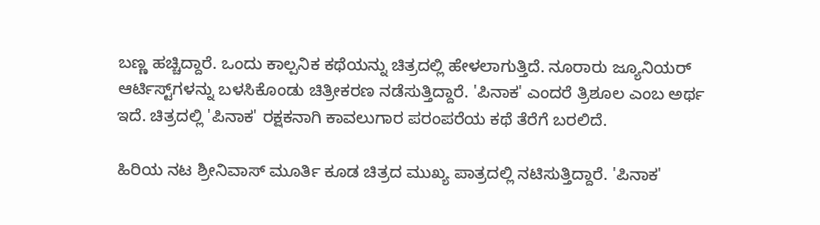ಬಣ್ಣ ಹಚ್ಚಿದ್ದಾರೆ. ಒಂದು ಕಾಲ್ಪನಿಕ ಕಥೆಯನ್ನು ಚಿತ್ರದಲ್ಲಿ ಹೇಳಲಾಗುತ್ತಿದೆ. ನೂರಾರು ಜ್ಯೂನಿಯರ್ ಆರ್ಟಿಸ್ಟ್‌ಗಳನ್ನು ಬಳಸಿಕೊಂಡು ಚಿತ್ರೀಕರಣ ನಡೆಸುತ್ತಿದ್ದಾರೆ. 'ಪಿನಾಕ' ಎಂದರೆ ತ್ರಿಶೂಲ ಎಂಬ ಅರ್ಥ ಇದೆ. ಚಿತ್ರದಲ್ಲಿ 'ಪಿನಾಕ' ರಕ್ಷಕನಾಗಿ ಕಾವಲುಗಾರ ಪರಂಪರೆಯ ಕಥೆ ತೆರೆಗೆ ಬರಲಿದೆ.

ಹಿರಿಯ ನಟ ಶ್ರೀನಿವಾಸ್ ಮೂರ್ತಿ ಕೂಡ ಚಿತ್ರದ ಮುಖ್ಯ ಪಾತ್ರದಲ್ಲಿ ನಟಿಸುತ್ತಿದ್ದಾರೆ. 'ಪಿನಾಕ'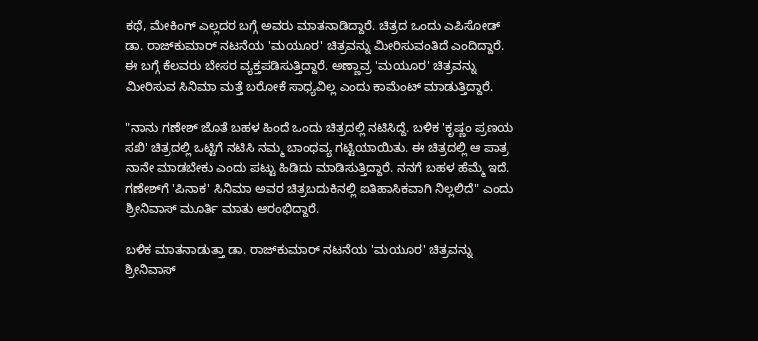ಕಥೆ, ಮೇಕಿಂಗ್ ಎಲ್ಲದರ ಬಗ್ಗೆ ಅವರು ಮಾತನಾಡಿದ್ದಾರೆ. ಚಿತ್ರದ ಒಂದು ಎಪಿಸೋಡ್ ಡಾ. ರಾಜ್‌ಕುಮಾರ್ ನಟನೆಯ 'ಮಯೂರ' ಚಿತ್ರವನ್ನು ಮೀರಿಸುವಂತಿದೆ ಎಂದಿದ್ದಾರೆ. ಈ ಬಗ್ಗೆ ಕೆಲವರು ಬೇಸರ ವ್ಯಕ್ತಪಡಿಸುತ್ತಿದ್ದಾರೆ. ಅಣ್ಣಾವ್ರ 'ಮಯೂರ' ಚಿತ್ರವನ್ನು ಮೀರಿಸುವ ಸಿನಿಮಾ ಮತ್ತೆ ಬರೋಕೆ ಸಾಧ್ಯವಿಲ್ಲ ಎಂದು ಕಾಮೆಂಟ್ ಮಾಡುತ್ತಿದ್ದಾರೆ.

"ನಾನು ಗಣೇಶ್ ಜೊತೆ ಬಹಳ ಹಿಂದೆ ಒಂದು ಚಿತ್ರದಲ್ಲಿ ನಟಿಸಿದ್ದೆ. ಬಳಿಕ 'ಕೃಷ್ಣಂ ಪ್ರಣಯ ಸಖಿ' ಚಿತ್ರದಲ್ಲಿ ಒಟ್ಟಿಗೆ ನಟಿಸಿ ನಮ್ಮ ಬಾಂಧವ್ಯ ಗಟ್ಟಿಯಾಯಿತು. ಈ ಚಿತ್ರದಲ್ಲಿ ಆ ಪಾತ್ರ ನಾನೇ ಮಾಡಬೇಕು ಎಂದು ಪಟ್ಟು ಹಿಡಿದು ಮಾಡಿಸುತ್ತಿದ್ದಾರೆ. ನನಗೆ ಬಹಳ ಹೆಮ್ಮೆ ಇದೆ. ಗಣೇಶ್‌ಗೆ 'ಪಿನಾಕ' ಸಿನಿಮಾ ಅವರ ಚಿತ್ರಬದುಕಿನಲ್ಲಿ ಐತಿಹಾಸಿಕವಾಗಿ ನಿಲ್ಲಲಿದೆ" ಎಂದು ಶ್ರೀನಿವಾಸ್ ಮೂರ್ತಿ ಮಾತು ಆರಂಭಿದ್ದಾರೆ.

ಬಳಿಕ ಮಾತನಾಡುತ್ತಾ ಡಾ. ರಾಜ್‌ಕುಮಾರ್ ನಟನೆಯ 'ಮಯೂರ' ಚಿತ್ರವನ್ನು ಶ್ರೀನಿವಾಸ್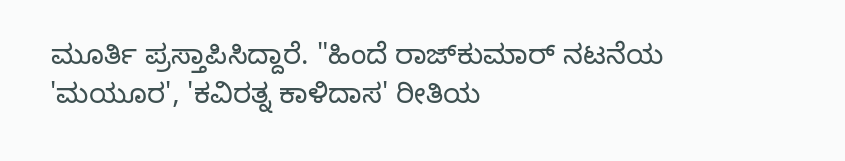ಮೂರ್ತಿ ಪ್ರಸ್ತಾಪಿಸಿದ್ದಾರೆ. "ಹಿಂದೆ ರಾಜ್‌ಕುಮಾರ್ ನಟನೆಯ 'ಮಯೂರ', 'ಕವಿರತ್ನ ಕಾಳಿದಾಸ' ರೀತಿಯ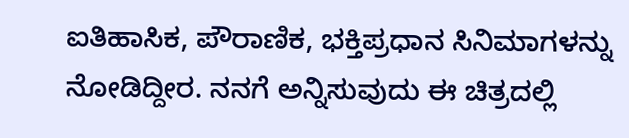ಐತಿಹಾಸಿಕ, ಪೌರಾಣಿಕ, ಭಕ್ತಿಪ್ರಧಾನ ಸಿನಿಮಾಗಳನ್ನು ನೋಡಿದ್ದೀರ. ನನಗೆ ಅನ್ನಿಸುವುದು ಈ ಚಿತ್ರದಲ್ಲಿ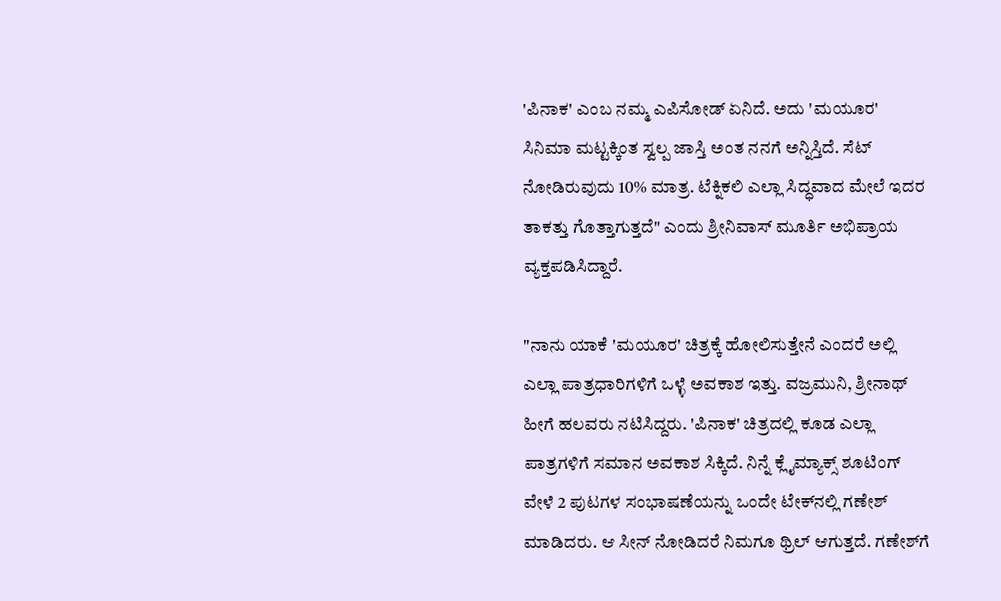'ಪಿನಾಕ' ಎಂಬ ನಮ್ಮ ಎಪಿಸೋಡ್ ಏನಿದೆ. ಅದು 'ಮಯೂರ' ಸಿನಿಮಾ ಮಟ್ಟಕ್ಕಿಂತ ಸ್ವಲ್ಪ ಜಾಸ್ತಿ ಅಂತ ನನಗೆ ಅನ್ನಿಸ್ತಿದೆ. ಸೆಟ್ ನೋಡಿರುವುದು 10% ಮಾತ್ರ. ಟೆಕ್ನಿಕಲಿ ಎಲ್ಲಾ ಸಿದ್ಧವಾದ ಮೇಲೆ ಇದರ ತಾಕತ್ತು ಗೊತ್ತಾಗುತ್ತದೆ" ಎಂದು ಶ್ರೀನಿವಾಸ್ ಮೂರ್ತಿ ಅಭಿಪ್ರಾಯ ವ್ಯಕ್ತಪಡಿಸಿದ್ದಾರೆ.

"ನಾನು ಯಾಕೆ 'ಮಯೂರ' ಚಿತ್ರಕ್ಕೆ ಹೋಲಿಸುತ್ತೇನೆ ಎಂದರೆ ಅಲ್ಲಿ ಎಲ್ಲಾ ಪಾತ್ರಧಾರಿಗಳಿಗೆ ಒಳ್ಳೆ ಅವಕಾಶ ಇತ್ತು. ವಜ್ರಮುನಿ, ಶ್ರೀನಾಥ್ ಹೀಗೆ ಹಲವರು ನಟಿಸಿದ್ದರು. 'ಪಿನಾಕ' ಚಿತ್ರದಲ್ಲಿ ಕೂಡ ಎಲ್ಲಾ ಪಾತ್ರಗಳಿಗೆ ಸಮಾನ ಅವಕಾಶ ಸಿಕ್ಕಿದೆ. ನಿನ್ನೆ ಕ್ಲೈಮ್ಯಾಕ್ಸ್ ಶೂಟಿಂಗ್ ವೇಳೆ 2 ಪುಟಗಳ ಸಂಭಾಷಣೆಯನ್ನು ಒಂದೇ ಟೇಕ್‌ನಲ್ಲಿ ಗಣೇಶ್ ಮಾಡಿದರು. ಆ ಸೀನ್ ನೋಡಿದರೆ ನಿಮಗೂ ಥ್ರಿಲ್ ಆಗುತ್ತದೆ. ಗಣೇಶ್‌ಗೆ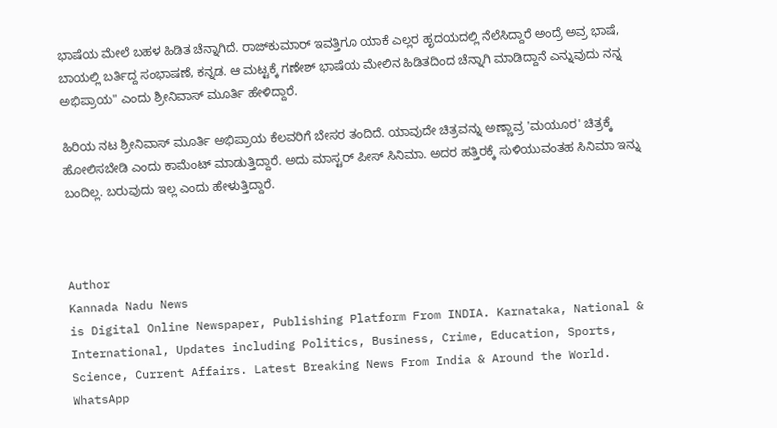ಭಾಷೆಯ ಮೇಲೆ ಬಹಳ ಹಿಡಿತ ಚೆನ್ನಾಗಿದೆ. ರಾಜ್‌ಕುಮಾರ್ ಇವತ್ತಿಗೂ ಯಾಕೆ ಎಲ್ಲರ ಹೃದಯದಲ್ಲಿ ನೆಲೆಸಿದ್ದಾರೆ ಅಂದ್ರೆ ಅವ್ರ ಭಾಷೆ, ಬಾಯಲ್ಲಿ ಬರ್ತಿದ್ದ ಸಂಭಾಷಣೆ, ಕನ್ನಡ. ಆ ಮಟ್ಟಕ್ಕೆ ಗಣೇಶ್ ಭಾಷೆಯ ಮೇಲಿನ ಹಿಡಿತದಿಂದ ಚೆನ್ನಾಗಿ ಮಾಡಿದ್ದಾನೆ ಎನ್ನುವುದು ನನ್ನ ಅಭಿಪ್ರಾಯ" ಎಂದು ಶ್ರೀನಿವಾಸ್ ಮೂರ್ತಿ ಹೇಳಿದ್ದಾರೆ.

ಹಿರಿಯ ನಟ ಶ್ರೀನಿವಾಸ್ ಮೂರ್ತಿ ಅಭಿಪ್ರಾಯ ಕೆಲವರಿಗೆ ಬೇಸರ ತಂದಿದೆ. ಯಾವುದೇ ಚಿತ್ರವನ್ನು ಅಣ್ಣಾವ್ರ 'ಮಯೂರ' ಚಿತ್ರಕ್ಕೆ ಹೋಲಿಸಬೇಡಿ ಎಂದು ಕಾಮೆಂಟ್ ಮಾಡುತ್ತಿದ್ದಾರೆ. ಅದು ಮಾಸ್ಟರ್ ಪೀಸ್ ಸಿನಿಮಾ. ಅದರ ಹತ್ತಿರಕ್ಕೆ ಸುಳಿಯುವಂತಹ ಸಿನಿಮಾ ಇನ್ನು ಬಂದಿಲ್ಲ. ಬರುವುದು ಇಲ್ಲ ಎಂದು ಹೇಳುತ್ತಿದ್ದಾರೆ.



Author
Kannada Nadu News
is Digital Online Newspaper, Publishing Platform From INDIA. Karnataka, National & International, Updates including Politics, Business, Crime, Education, Sports, Science, Current Affairs. Latest Breaking News From India & Around the World.
WhatsApp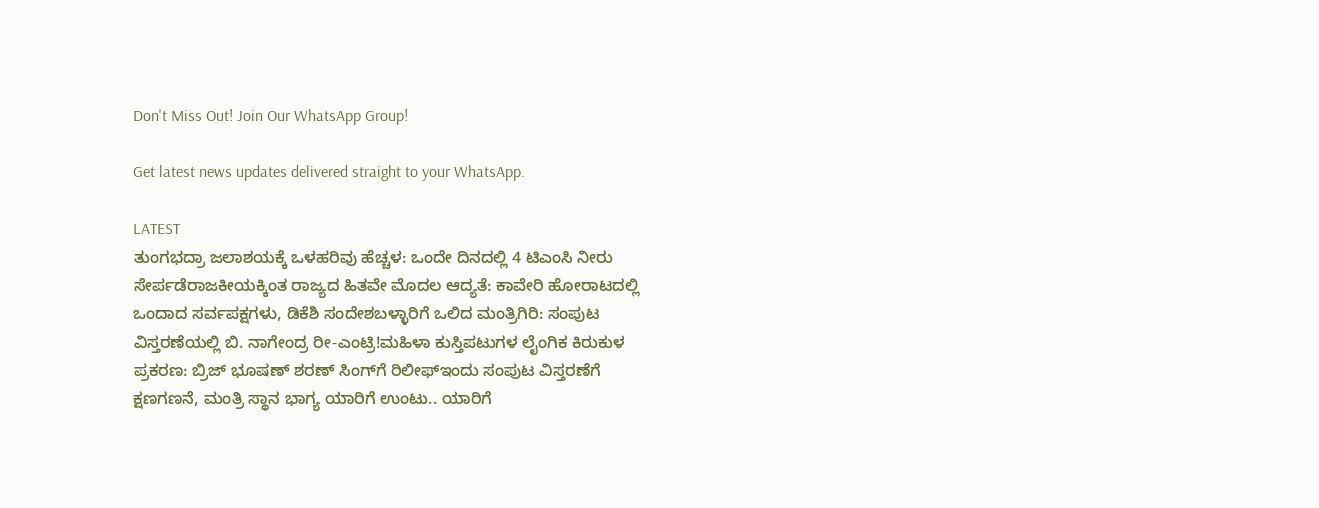Don't Miss Out! Join Our WhatsApp Group!

Get latest news updates delivered straight to your WhatsApp.

LATEST
ತುಂಗಭದ್ರಾ ಜಲಾಶಯಕ್ಕೆ ಒಳಹರಿವು ಹೆಚ್ಚಳ: ಒಂದೇ ದಿನದಲ್ಲಿ 4 ಟಿಎಂಸಿ ನೀರು ಸೇರ್ಪಡೆರಾಜಕೀಯಕ್ಕಿಂತ ರಾಜ್ಯದ ಹಿತವೇ ಮೊದಲ ಆದ್ಯತೆ: ಕಾವೇರಿ ಹೋರಾಟದಲ್ಲಿ ಒಂದಾದ ಸರ್ವಪಕ್ಷಗಳು, ಡಿಕೆಶಿ ಸಂದೇಶಬಳ್ಳಾರಿಗೆ ಒಲಿದ ಮಂತ್ರಿಗಿರಿ: ಸಂಪುಟ ವಿಸ್ತರಣೆಯಲ್ಲಿ ಬಿ. ನಾಗೇಂದ್ರ ರೀ-ಎಂಟ್ರಿ!ಮಹಿಳಾ ಕುಸ್ತಿಪಟುಗಳ ಲೈಂಗಿಕ ಕಿರುಕುಳ ಪ್ರಕರಣ: ಬ್ರಿಜ್ ಭೂಷಣ್ ಶರಣ್ ಸಿಂಗ್‌ಗೆ ರಿಲೀಫ್ಇಂದು ಸಂಪುಟ ವಿಸ್ತರಣೆಗೆ ಕ್ಷಣಗಣನೆ, ಮಂತ್ರಿ ಸ್ಥಾನ ಭಾಗ್ಯ ಯಾರಿಗೆ ಉಂಟು.. ಯಾರಿಗೆ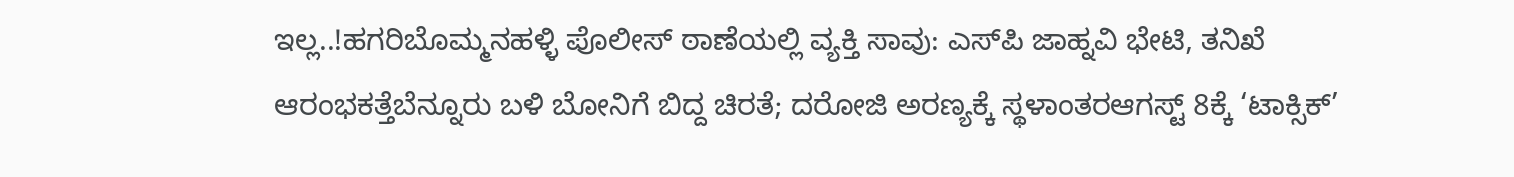ಇಲ್ಲ..!ಹಗರಿಬೊಮ್ಮನಹಳ್ಳಿ ಪೊಲೀಸ್ ಠಾಣೆಯಲ್ಲಿ ವ್ಯಕ್ತಿ ಸಾವು: ಎಸ್‌ಪಿ ಜಾಹ್ನವಿ ಭೇಟಿ, ತನಿಖೆ ಆರಂಭಕತ್ತೆಬೆನ್ನೂರು ಬಳಿ ಬೋನಿಗೆ ಬಿದ್ದ ಚಿರತೆ; ದರೋಜಿ ಅರಣ್ಯಕ್ಕೆ ಸ್ಥಳಾಂತರಆಗಸ್ಟ್ 8ಕ್ಕೆ ‘ಟಾಕ್ಸಿಕ್’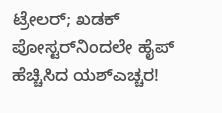ಟ್ರೇಲರ್; ಖಡಕ್ ಪೋಸ್ಟರ್‌ನಿಂದಲೇ ಹೈಪ್ ಹೆಚ್ಚಿಸಿದ ಯಶ್ಎಚ್ಚರ!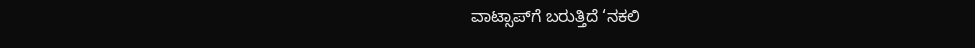ವಾಟ್ಸಾಪ್‌ಗೆ ಬರುತ್ತಿದೆ ‘ನಕಲಿ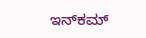ಇನ್‌ಕಮ್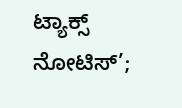ಟ್ಯಾಕ್ಸ್ ನೋಟಿಸ್’;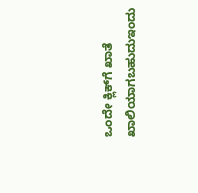ಒಂದೇ ಕ್ಲಿಕ್‌ಗೆ ಖಾತೆ ಖಾಲಿಯಾಗಬಹುದುಇಂದು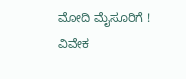ಮೋದಿ ಮೈಸೂರಿಗೆ ! ವಿವೇಕ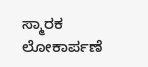ಸ್ಮಾರಕ ಲೋಕಾರ್ಪಣೆ